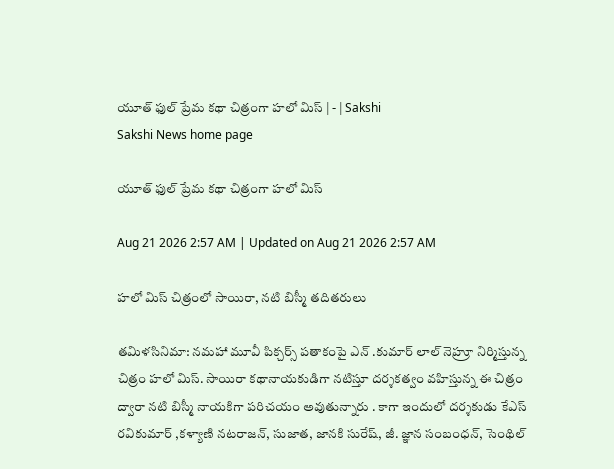యూత్‌ ఫుల్‌ ప్రేమ కథా చిత్రంగా హలో మిస్‌ | - | Sakshi
Sakshi News home page

యూత్‌ ఫుల్‌ ప్రేమ కథా చిత్రంగా హలో మిస్‌

Aug 21 2026 2:57 AM | Updated on Aug 21 2026 2:57 AM

హలో మిస్‌ చిత్రంలో సాయిరా, నటి బిస్మీ తదితరులు

తమిళసినిమా: నమహా మూవీ పిక్చర్స్‌ పతాకంపై ఎన్‌ .కుమార్‌ లాల్‌ నెహ్రూ నిర్మిస్తున్న చిత్రం హలో మిస్‌. సాయిరా కథానాయకుడిగా నటిస్తూ దర్శకత్వం వహిస్తున్న ఈ చిత్రం ద్వారా నటి బిస్మీ నాయకిగా పరిచయం అవుతున్నారు . కాగా ఇందులో దర్శకుడు కేఎస్‌ రవికుమార్‌ ,కళ్యాణి నటరాజన్‌, సుజాత, జానకి సురేష్‌, జీ. జ్ఞాన సంబంధన్‌, సెంథిల్‌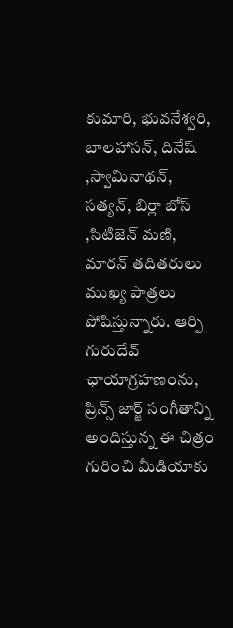కుమారి, భువనేశ్వరి, బాలహాసన్‌, దినేష్‌ ,స్వామినాథన్‌, సత్యన్‌, బిర్లా బోస్‌ ,సిటిజెన్‌ మణి, మారన్‌ తదితరులు ముఖ్య పాత్రలు పోషిస్తున్నారు. ఆర్పి గురుదేవ్‌ ఛాయాగ్రహణంను, ప్రిన్స్‌ జార్జ్‌ సంగీతాన్ని అందిస్తున్న ఈ చిత్రం గురించి మీడియాకు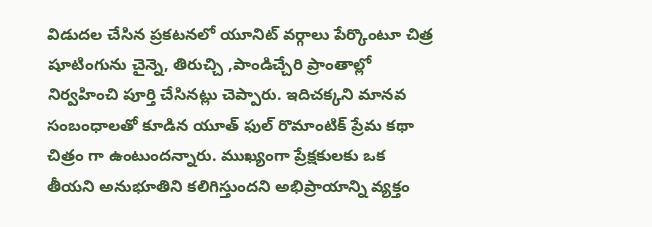విడుదల చేసిన ప్రకటనలో యూనిట్‌ వర్గాలు పేర్కొంటూ చిత్ర షూటింగును చైన్నె, తిరుచ్చి ,పాండిచ్చేరి ప్రాంతాల్లో నిర్వహించి పూర్తి చేసినట్లు చెప్పారు. ఇదిచక్కని మానవ సంబంధాలతో కూడిన యూత్‌ ఫుల్‌ రొమాంటిక్‌ ప్రేమ కథా చిత్రం గా ఉంటుందన్నారు. ముఖ్యంగా ప్రేక్షకులకు ఒక తీయని అనుభూతిని కలిగిస్తుందని అభిప్రాయాన్ని వ్యక్తం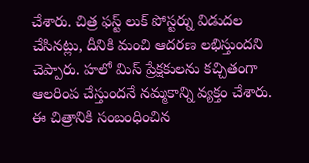చేశారు. చిత్ర ఫస్ట్‌ లుక్‌ పోస్టర్ను విడుదల చేసినట్లు, దీనికి మంచి ఆదరణ లభిస్తుందని చెప్పారు. హలో మిస్‌ ప్రేక్షకులను కచ్చితంగా ఆలరింప చేస్తుందనే నమ్మకాన్ని వ్యక్తం చేశారు. ఈ చిత్రానికి సంబంధించిన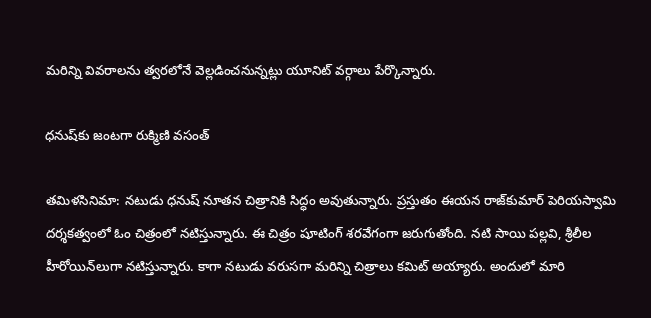మరిన్ని వివరాలను త్వరలోనే వెల్లడించనున్నట్లు యూనిట్‌ వర్గాలు పేర్కొన్నారు.

ధనుష్‌కు జంటగా రుక్మిణి వసంత్‌

తమిళసినిమా: నటుడు ధనుష్‌ నూతన చిత్రానికి సిద్ధం అవుతున్నారు. ప్రస్తుతం ఈయన రాజ్‌కుమార్‌ పెరియస్వామి దర్శకత్వంలో ఓం చిత్రంలో నటిస్తున్నారు. ఈ చిత్రం షూటింగ్‌ శరవేగంగా జరుగుతోంది. నటి సాయి పల్లవి, శ్రీలీల హీరోయిన్‌లుగా నటిస్తున్నారు. కాగా నటుడు వరుసగా మరిన్ని చిత్రాలు కమిట్‌ అయ్యారు. అందులో మారి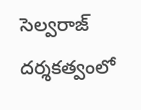సెల్వరాజ్‌ దర్శకత్వంలో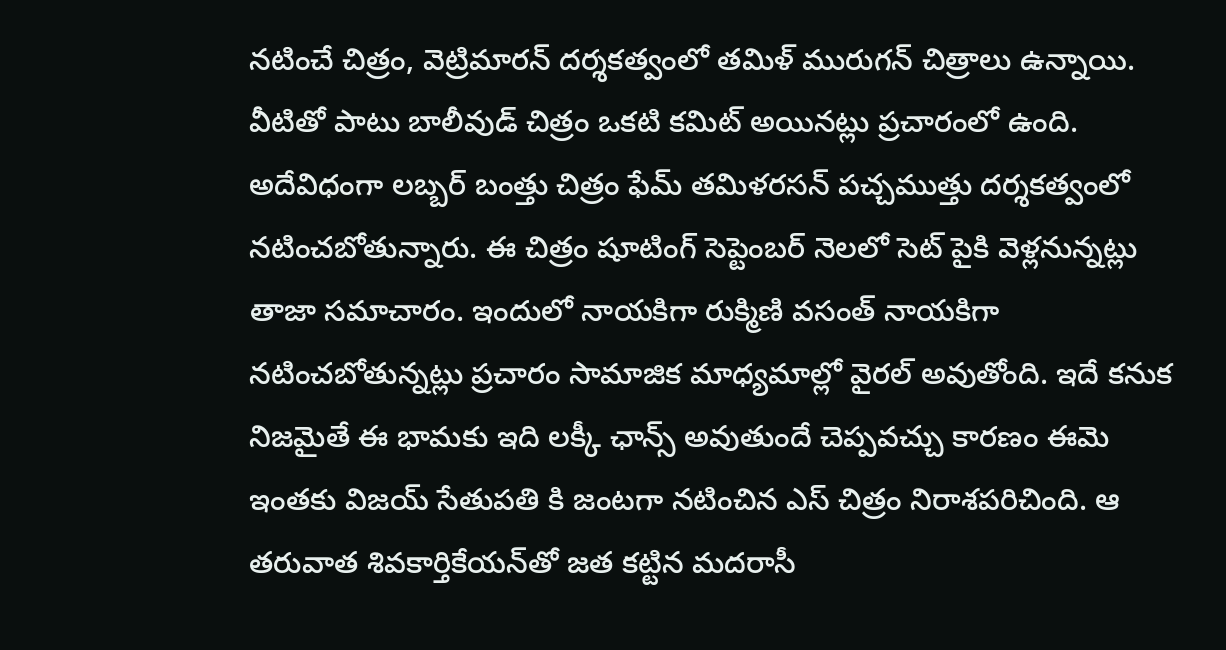నటించే చిత్రం, వెట్రిమారన్‌ దర్శకత్వంలో తమిళ్‌ మురుగన్‌ చిత్రాలు ఉన్నాయి. వీటితో పాటు బాలీవుడ్‌ చిత్రం ఒకటి కమిట్‌ అయినట్లు ప్రచారంలో ఉంది. అదేవిధంగా లబ్బర్‌ బంత్తు చిత్రం ఫేమ్‌ తమిళరసన్‌ పచ్చముత్తు దర్శకత్వంలో నటించబోతున్నారు. ఈ చిత్రం షూటింగ్‌ సెప్టెంబర్‌ నెలలో సెట్‌ పైకి వెళ్లనున్నట్లు తాజా సమాచారం. ఇందులో నాయకిగా రుక్మిణి వసంత్‌ నాయకిగా నటించబోతున్నట్లు ప్రచారం సామాజిక మాధ్యమాల్లో వైరల్‌ అవుతోంది. ఇదే కనుక నిజమైతే ఈ భామకు ఇది లక్కీ ఛాన్స్‌ అవుతుందే చెప్పవచ్చు కారణం ఈమె ఇంతకు విజయ్‌ సేతుపతి కి జంటగా నటించిన ఎస్‌ చిత్రం నిరాశపరిచింది. ఆ తరువాత శివకార్తికేయన్‌తో జత కట్టిన మదరాసీ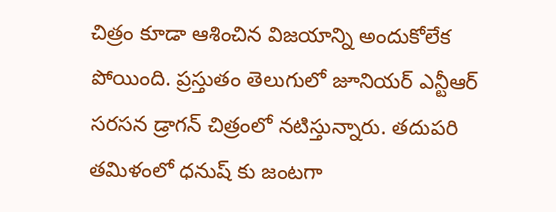చిత్రం కూడా ఆశించిన విజయాన్ని అందుకోలేక పోయింది. ప్రస్తుతం తెలుగులో జూనియర్‌ ఎన్టీఆర్‌ సరసన డ్రాగన్‌ చిత్రంలో నటిస్తున్నారు. తదుపరి తమిళంలో ధనుష్‌ కు జంటగా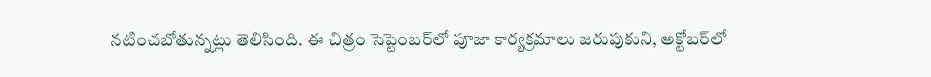నటించబోతున్నట్లు తెలిసింది. ఈ చిత్రం సెప్టెంబర్‌లో పూజా కార్యక్రమాలు జరుపుకుని, అక్టోబర్‌లో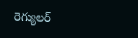రెగ్యులర్‌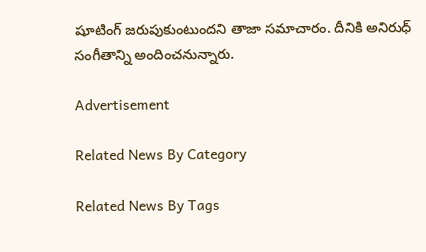షూటింగ్‌ జరుపుకుంటుందని తాజా సమాచారం. దీనికి అనిరుధ్‌ సంగీతాన్ని అందించనున్నారు.

Advertisement

Related News By Category

Related News By Tags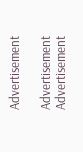Advertisement

Advertisement
Advertisement